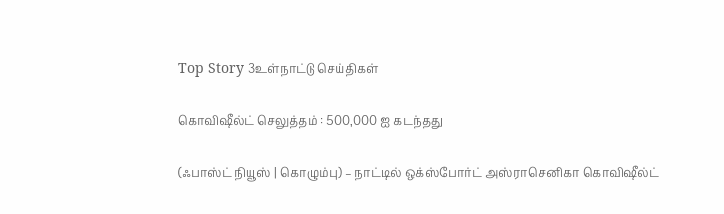Top Story 3உள்நாட்டு செய்திகள்

கொவிஷீல்ட் செலுத்தம் : 500,000 ஐ கடந்தது

(ஃபாஸ்ட் நியூஸ் | கொழும்பு) – நாட்டில் ஒக்ஸ்போர்ட் அஸ்ராசெனிகா கொவிஷீல்ட்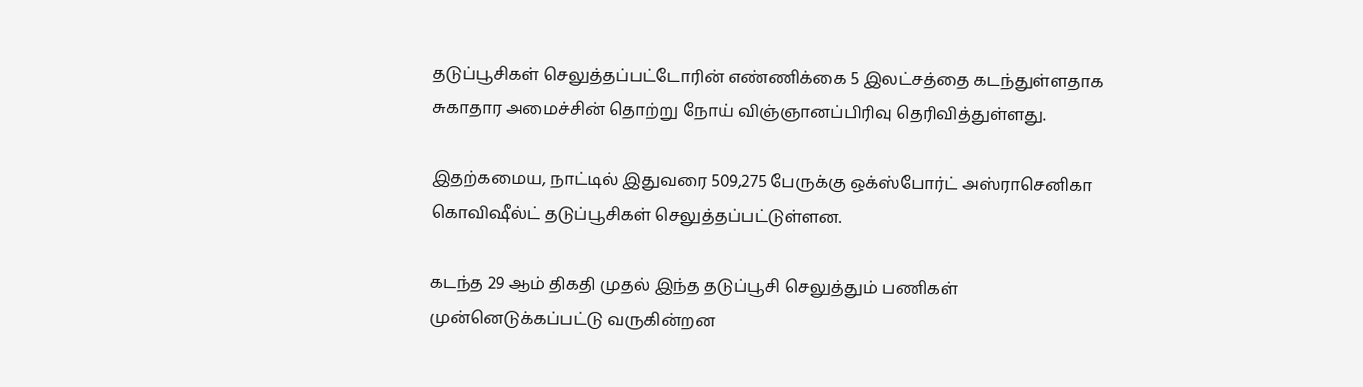தடுப்பூசிகள் செலுத்தப்பட்டோரின் எண்ணிக்கை 5 இலட்சத்தை கடந்துள்ளதாக சுகாதார அமைச்சின் தொற்று நோய் விஞ்ஞானப்பிரிவு தெரிவித்துள்ளது.

இதற்கமைய, நாட்டில் இதுவரை 509,275 பேருக்கு ஒக்ஸ்போர்ட் அஸ்ராசெனிகா கொவிஷீல்ட் தடுப்பூசிகள் செலுத்தப்பட்டுள்ளன.

கடந்த 29 ஆம் திகதி முதல் இந்த தடுப்பூசி செலுத்தும் பணிகள் முன்னெடுக்கப்பட்டு வருகின்றன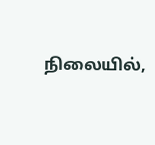நிலையில்,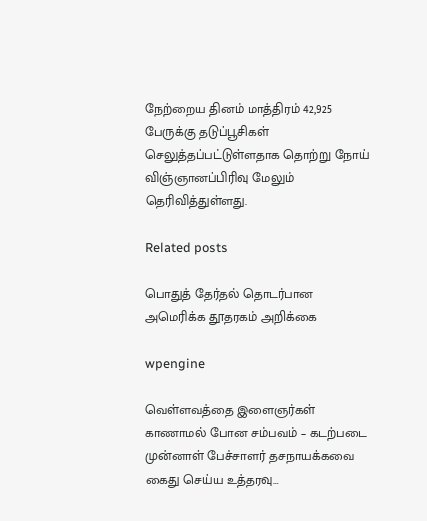நேற்றைய தினம் மாத்திரம் 42,925 பேருக்கு தடுப்பூசிகள் செலுத்தப்பட்டுள்ளதாக தொற்று நோய் விஞ்ஞானப்பிரிவு மேலும் தெரிவித்துள்ளது.

Related posts

பொதுத் தேர்தல் தொடர்பான அமெரிக்க தூதரகம் அறிக்கை

wpengine

வெள்ளவத்தை இளைஞர்கள் காணாமல் போன சம்பவம் – கடற்படை முன்னாள் பேச்சாளர் தசநாயக்கவை கைது செய்ய உத்தரவு…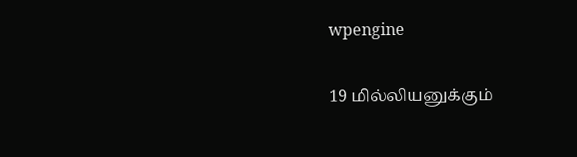wpengine

19 மில்லியனுக்கும்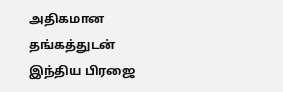அதிகமான தங்கத்துடன் இந்திய பிரஜை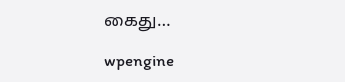கைது…

wpengine